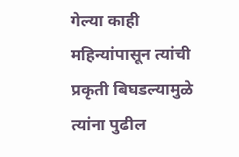गेल्या काही महिन्यांपासून त्यांची प्रकृती बिघडल्यामुळे त्यांना पुढील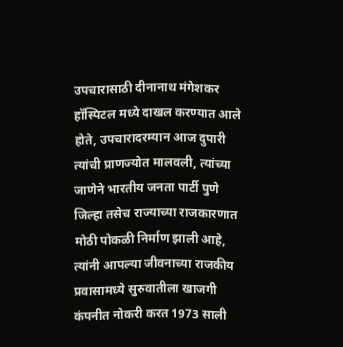उपचारासाठी दीनानाथ मंगेशकर हॉस्पिटल मध्ये दाखल करण्यात आले होते, उपचारादरम्यान आज दुपारी त्यांची प्राणज्योत मालवली, त्यांच्या जाणेने भारतीय जनता पार्टी पुणे जिल्हा तसेच राज्याच्या राजकारणात मोठी पोकळी निर्माण झाली आहे, त्यांनी आपल्या जीवनाच्या राजकीय प्रवासामध्ये सुरुवातीला खाजगी कंपनीत नोकरी करत 1973 साली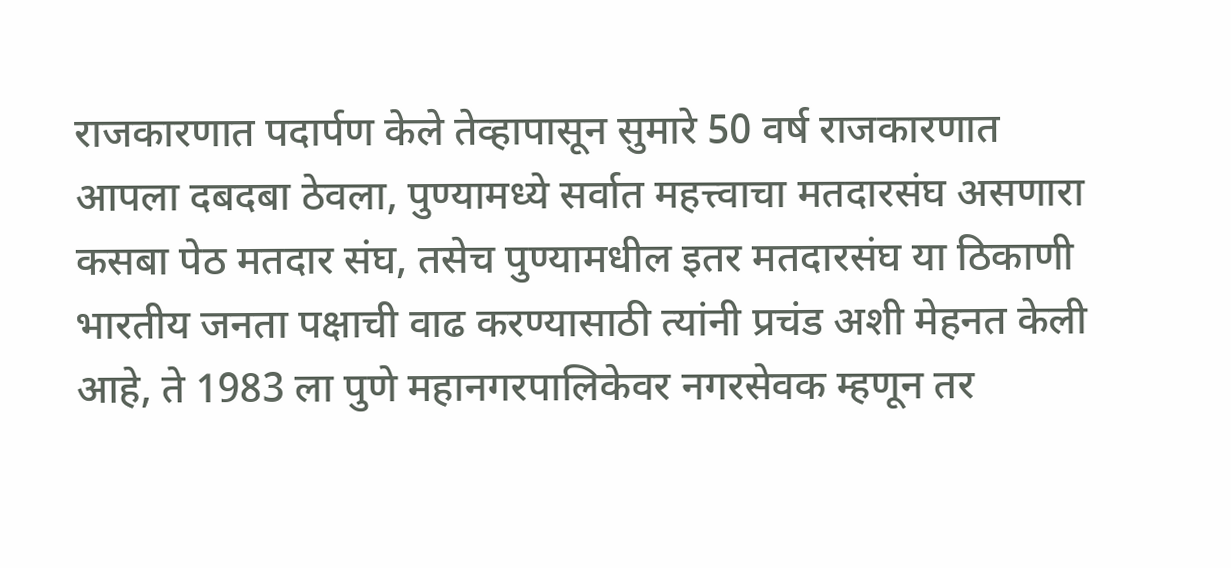राजकारणात पदार्पण केले तेव्हापासून सुमारे 50 वर्ष राजकारणात आपला दबदबा ठेवला, पुण्यामध्ये सर्वात महत्त्वाचा मतदारसंघ असणारा कसबा पेठ मतदार संघ, तसेच पुण्यामधील इतर मतदारसंघ या ठिकाणी भारतीय जनता पक्षाची वाढ करण्यासाठी त्यांनी प्रचंड अशी मेहनत केली आहे, ते 1983 ला पुणे महानगरपालिकेवर नगरसेवक म्हणून तर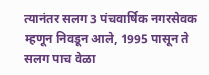त्यानंतर सलग 3 पंचवार्षिक नगरसेवक म्हणून निवडून आले, 1995 पासून ते सलग पाच वेळा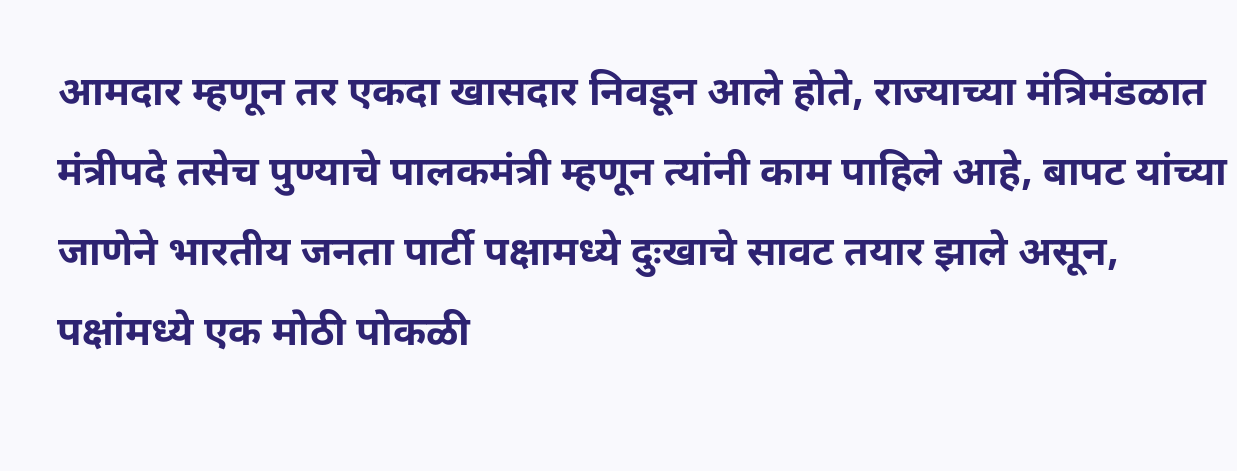आमदार म्हणून तर एकदा खासदार निवडून आले होते, राज्याच्या मंत्रिमंडळात मंत्रीपदे तसेच पुण्याचे पालकमंत्री म्हणून त्यांनी काम पाहिले आहे, बापट यांच्या जाणेने भारतीय जनता पार्टी पक्षामध्ये दुःखाचे सावट तयार झाले असून, पक्षांमध्ये एक मोठी पोकळी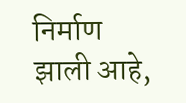निर्माण झाली आहे,